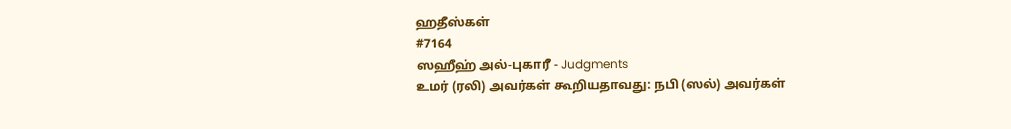ஹதீஸ்கள்
#7164
ஸஹீஹ் அல்-புகாரீ - Judgments
உமர் (ரலி) அவர்கள் கூறியதாவது: நபி (ஸல்) அவர்கள்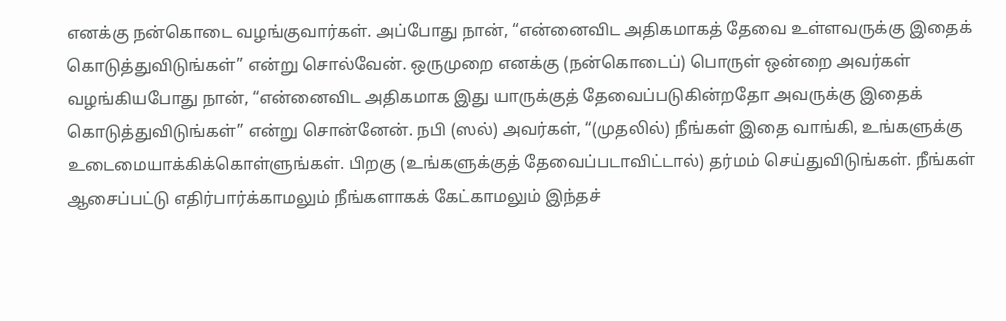எனக்கு நன்கொடை வழங்குவார்கள். அப்போது நான், “என்னைவிட அதிகமாகத் தேவை உள்ளவருக்கு இதைக் கொடுத்துவிடுங்கள்” என்று சொல்வேன். ஒருமுறை எனக்கு (நன்கொடைப்) பொருள் ஒன்றை அவர்கள் வழங்கியபோது நான், “என்னைவிட அதிகமாக இது யாருக்குத் தேவைப்படுகின்றதோ அவருக்கு இதைக் கொடுத்துவிடுங்கள்” என்று சொன்னேன். நபி (ஸல்) அவர்கள், “(முதலில்) நீங்கள் இதை வாங்கி, உங்களுக்கு உடைமையாக்கிக்கொள்ளுங்கள். பிறகு (உங்களுக்குத் தேவைப்படாவிட்டால்) தர்மம் செய்துவிடுங்கள். நீங்கள் ஆசைப்பட்டு எதிர்பார்க்காமலும் நீங்களாகக் கேட்காமலும் இந்தச்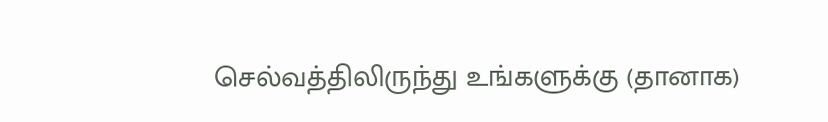செல்வத்திலிருந்து உங்களுக்கு (தானாக)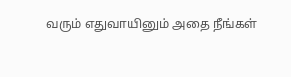வரும் எதுவாயினும் அதை நீங்கள்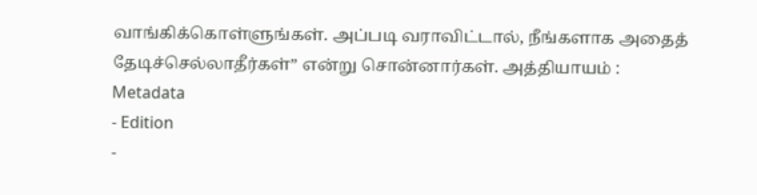வாங்கிக்கொள்ளுங்கள். அப்படி வராவிட்டால், நீங்களாக அதைத் தேடிச்செல்லாதீர்கள்” என்று சொன்னார்கள். அத்தியாயம் :
Metadata
- Edition
-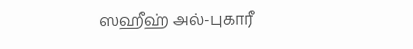ஸஹீஹ் அல்-புகாரீ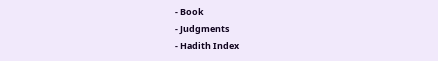- Book
- Judgments
- Hadith Index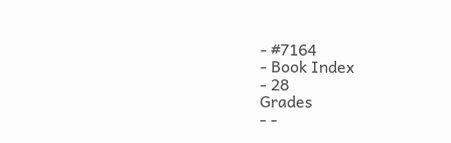- #7164
- Book Index
- 28
Grades
- -